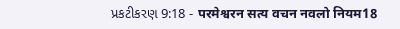પ્રકટીકરણ 9:18 - परमेश्वरन सत्य वचन नवलो नियम18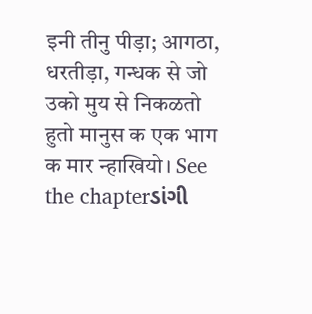इनी तीनु पीड़ा; आगठा, धरतीड़ा, गन्धक से जो उको मुय से निकळतो हुतो मानुस क एक भाग क मार न्हाखियो। See the chapterડાંગી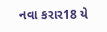નવા કરાર18 યે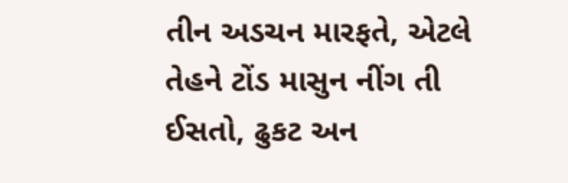તીન અડચન મારફતે, એટલે તેહને ટોંડ માસુન નીંગ તી ઈસતો, ઢુકટ અન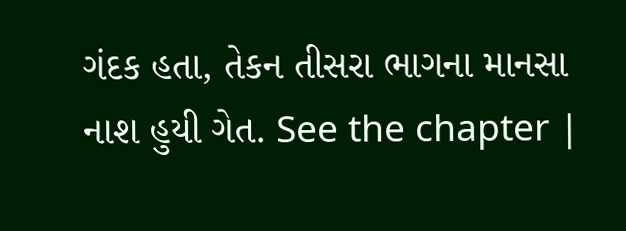ગંદક હતા, તેકન તીસરા ભાગના માનસા નાશ હુયી ગેત. See the chapter |